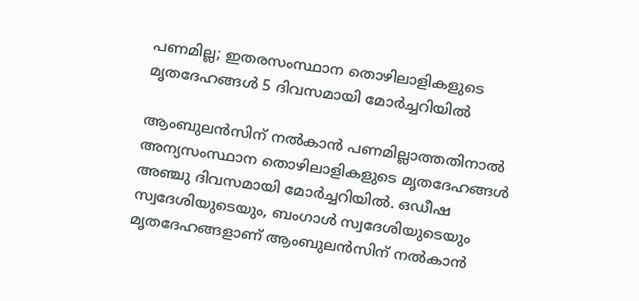പണമില്ല; ഇതരസംസ്ഥാന തൊഴിലാളികളുടെ മൃതദേഹങ്ങൾ 5 ദിവസമായി മോർച്ചറിയില്‍

ആംബുലൻസിന് നൽകാൻ പണമില്ലാത്തതിനാൽ അന്യസംസ്ഥാന തൊഴിലാളികളുടെ മൃതദേഹങ്ങൾ അഞ്ചു ദിവസമായി മോർച്ചറിയിൽ. ഒഡീഷ സ്വദേശിയുടെയും, ബംഗാൾ സ്വദേശിയുടെയും മൃതദേഹങ്ങളാണ് ആംബുലൻസിന് നൽകാൻ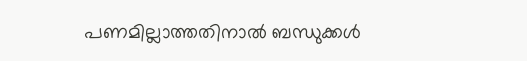പണമില്ലാത്തതിനാൽ ബന്ധുക്കൾ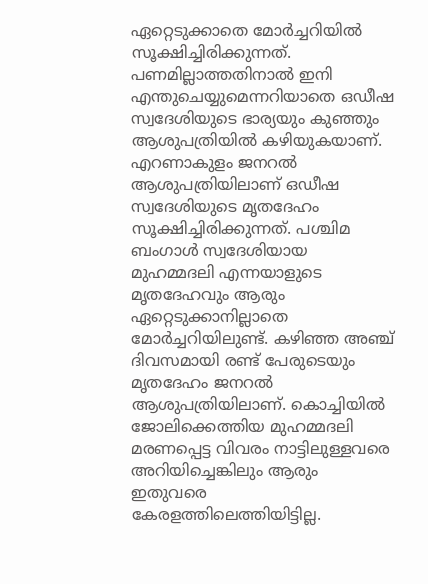ഏറ്റെടുക്കാതെ മോർച്ചറിയിൽ സൂക്ഷിച്ചിരിക്കുന്നത്. പണമില്ലാത്തതിനാൽ ഇനി എന്തുചെയ്യുമെന്നറിയാതെ ഒഡീഷ സ്വദേശിയുടെ ഭാര്യയും കുഞ്ഞും ആശുപത്രിയിൽ കഴിയുകയാണ്. എറണാകുളം ജനറൽ ആശുപത്രിയിലാണ് ഒഡീഷ സ്വദേശിയുടെ മൃതദേഹം സൂക്ഷിച്ചിരിക്കുന്നത്. പശ്ചിമ ബംഗാൾ സ്വദേശിയായ മുഹമ്മദലി എന്നയാളുടെ മൃതദേഹവും ആരും ഏറ്റെടുക്കാനില്ലാതെ മോർച്ചറിയിലുണ്ട്. കഴിഞ്ഞ അഞ്ച് ദിവസമായി രണ്ട് പേരുടെയും മൃതദേഹം ജനറൽ ആശുപത്രിയിലാണ്. കൊച്ചിയിൽ ജോലിക്കെത്തിയ മുഹമ്മദലി മരണപ്പെട്ട വിവരം നാട്ടിലുള്ളവരെ അറിയിച്ചെങ്കിലും ആരും ഇതുവരെ കേരളത്തിലെത്തിയിട്ടില്ല.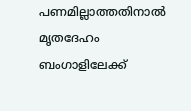പണമില്ലാത്തതിനാൽ മൃതദേഹം ബംഗാളിലേക്ക്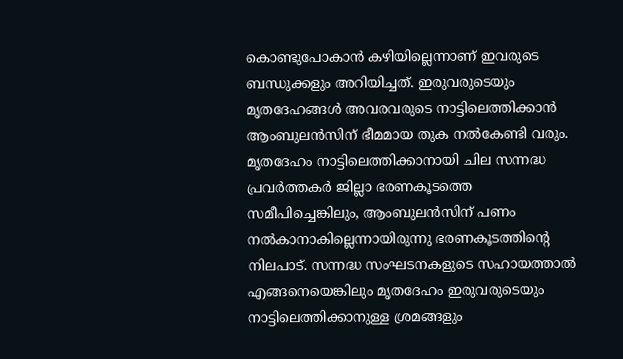കൊണ്ടുപോകാൻ കഴിയില്ലെന്നാണ് ഇവരുടെ ബന്ധുക്കളും അറിയിച്ചത്. ഇരുവരുടെയും മൃതദേഹങ്ങൾ അവരവരുടെ നാട്ടിലെത്തിക്കാൻ ആംബുലൻസിന് ഭീമമായ തുക നൽകേണ്ടി വരും. മൃതദേഹം നാട്ടിലെത്തിക്കാനായി ചില സന്നദ്ധ പ്രവർത്തകർ ജില്ലാ ഭരണകൂടത്തെ സമീപിച്ചെങ്കിലും, ആംബുലൻസിന് പണം നൽകാനാകില്ലെന്നായിരുന്നു ഭരണകൂടത്തിന്റെ നിലപാട്. സന്നദ്ധ സംഘടനകളുടെ സഹായത്താൽ എങ്ങനെയെങ്കിലും മൃതദേഹം ഇരുവരുടെയും നാട്ടിലെത്തിക്കാനുള്ള ശ്രമങ്ങളും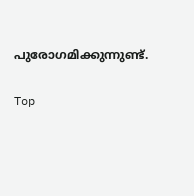പുരോഗമിക്കുന്നുണ്ട്.

Top